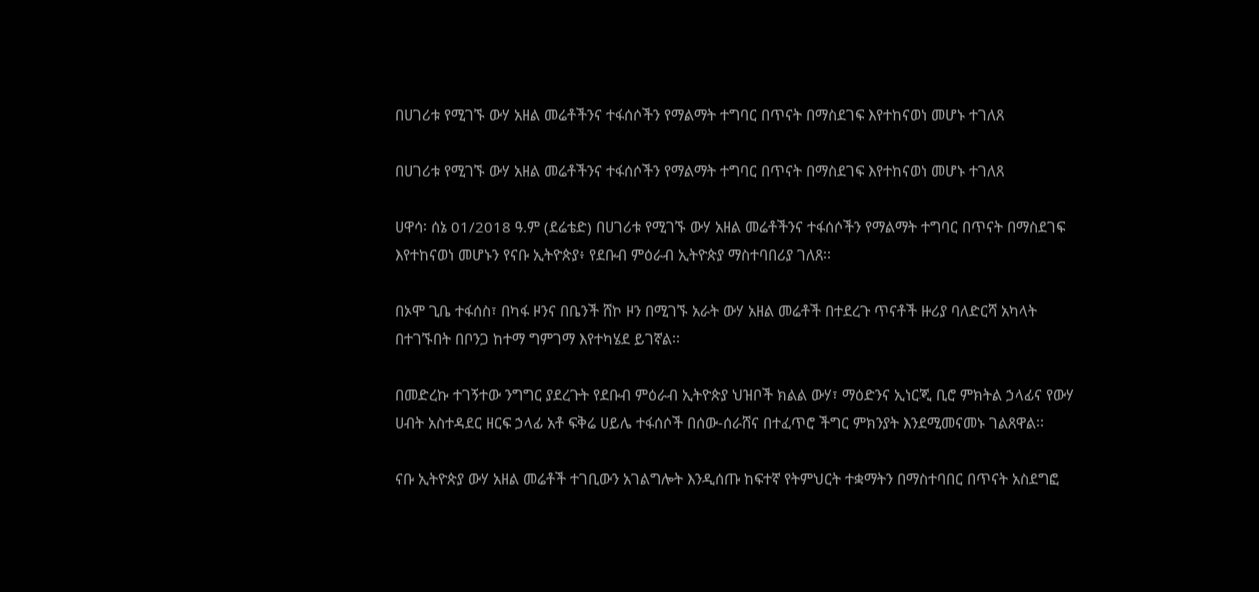በሀገሪቱ የሚገኙ ውሃ አዘል መሬቶችንና ተፋሰሶችን የማልማት ተግባር በጥናት በማስደገፍ እየተከናወነ መሆኑ ተገለጸ

በሀገሪቱ የሚገኙ ውሃ አዘል መሬቶችንና ተፋሰሶችን የማልማት ተግባር በጥናት በማስደገፍ እየተከናወነ መሆኑ ተገለጸ

ሀዋሳ፡ ሰኔ 01/2018 ዓ.ም (ደሬቴድ) በሀገሪቱ የሚገኙ ውሃ አዘል መሬቶችንና ተፋሰሶችን የማልማት ተግባር በጥናት በማስደገፍ እየተከናወነ መሆኑን የናቡ ኢትዮጵያ፥ የደቡብ ምዕራብ ኢትዮጵያ ማስተባበሪያ ገለጸ፡፡

በኦሞ ጊቤ ተፋሰስ፣ በካፋ ዞንና በቤንች ሸኮ ዞን በሚገኙ አራት ውሃ አዘል መሬቶች በተደረጉ ጥናቶች ዙሪያ ባለድርሻ አካላት በተገኙበት በቦንጋ ከተማ ግምገማ እየተካሄደ ይገኛል፡፡

በመድረኩ ተገኝተው ንግግር ያደረጉት የደቡብ ምዕራብ ኢትዮጵያ ህዝቦች ክልል ውሃ፣ ማዕድንና ኢነርጂ ቢሮ ምክትል ኃላፊና የውሃ ሀብት አስተዳደር ዘርፍ ኃላፊ አቶ ፍቅሬ ሀይሌ ተፋሰሶች በሰው-ሰራሸና በተፈጥሮ ችግር ምክንያት እንደሚመናመኑ ገልጸዋል፡፡

ናቡ ኢትዮጵያ ውሃ አዘል መሬቶች ተገቢውን አገልግሎት እንዲሰጡ ከፍተኛ የትምህርት ተቋማትን በማስተባበር በጥናት አስደግፎ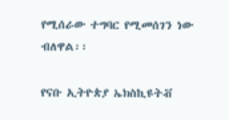የሚሰራው ተግባር የሚመሰገን ነው ብለዋል፡፡

የናቡ ኢትዮጵያ ኤክስኪዩትቭ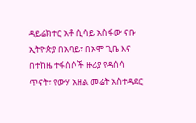ዳይሬክተር አቶ ሲሳይ አስፋው ናቡ ኢትዮጵያ በአባይ፣ በኦሞ ጊቤ እና በተከዜ ተፋሰሶች ዙሪያ የዳሰሳ ጥናት፣ የውሃ አዘል መሬት አስተዳደር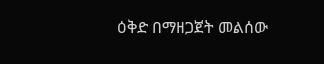ዕቅድ በማዘጋጀት መልሰው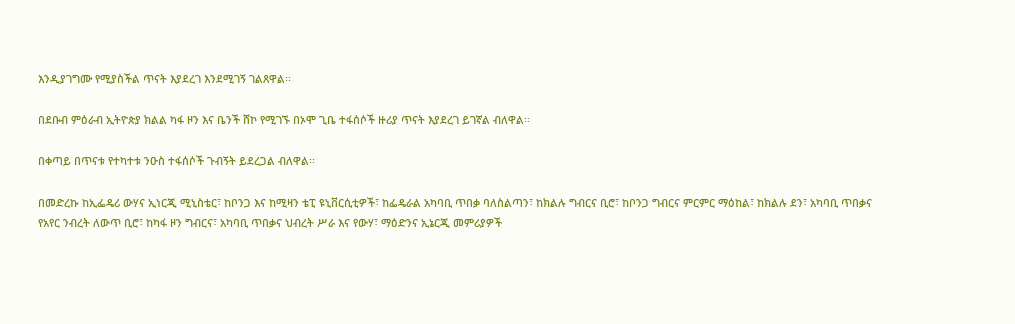እንዲያገግሙ የሚያስችል ጥናት እያደረገ እንደሚገኝ ገልጸዋል፡፡

በደቡብ ምዕራብ ኢትዮጵያ ክልል ካፋ ዞን እና ቤንች ሸኮ የሚገኙ በኦሞ ጊቤ ተፋሰሶች ዙሪያ ጥናት እያደረገ ይገኛል ብለዋል፡፡

በቀጣይ በጥናቱ የተካተቱ ንዑስ ተፋሰሶች ጉብኝት ይደረጋል ብለዋል፡፡

በመድረኩ ከኢፌዴሪ ውሃና ኢነርጂ ሚኒስቴር፣ ከቦንጋ እና ከሚዛን ቴፒ ዩኒቨርሲቲዎች፣ ከፌዴራል አካባቢ ጥበቃ ባለስልጣን፣ ከክልሉ ግብርና ቢሮ፣ ከቦንጋ ግብርና ምርምር ማዕከል፣ ከክልሉ ደን፣ አካባቢ ጥበቃና የአየር ንብረት ለውጥ ቢሮ፣ ከካፋ ዞን ግብርና፣ አካባቢ ጥበቃና ህብረት ሥራ እና የውሃ፣ ማዕድንና ኢኔርጂ መምሪያዎች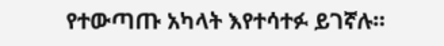የተውጣጡ አካላት እየተሳተፉ ይገኛሉ።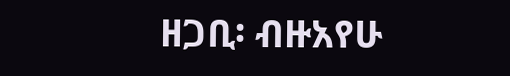ዘጋቢ፡ ብዙአየሁ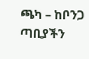ጫካ – ከቦንጋ ጣቢያችን